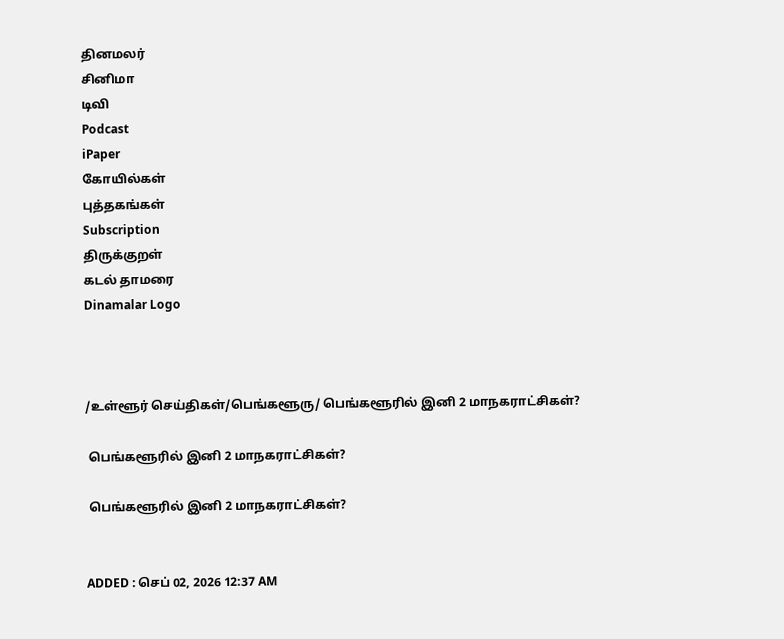தினமலர்
சினிமா
டிவி
Podcast
iPaper
கோயில்கள்
புத்தகங்கள்
Subscription
திருக்குறள்
கடல் தாமரை
Dinamalar Logo



/உள்ளூர் செய்திகள்/பெங்களூரு/ பெங்களூரில் இனி 2 மாநகராட்சிகள்?

 பெங்களூரில் இனி 2 மாநகராட்சிகள்?

 பெங்களூரில் இனி 2 மாநகராட்சிகள்?


ADDED : செப் 02, 2026 12:37 AM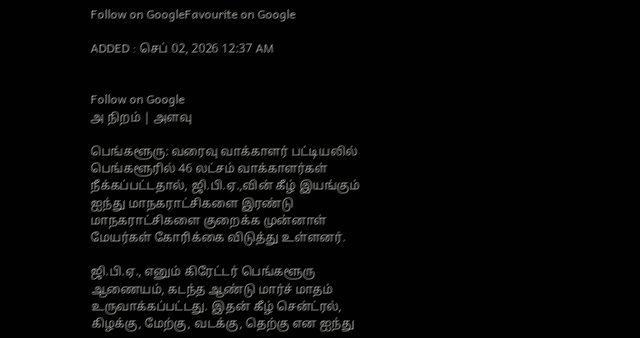Follow on GoogleFavourite on Google

ADDED : செப் 02, 2026 12:37 AM


Follow on Google
அ நிறம் | அளவு

பெங்களூரு: வரைவு வாக்காளர் பட்டியலில் பெங்களூரில் 46 லட்சம் வாக்காளர்கள் நீக்கப்பட்டதால், ஜி.பி.ஏ.,வின் கீழ் இயங்கும் ஐந்து மாநகராட்சிகளை இரண்டு மாநகராட்சிகளை குறைக்க முன்னாள் மேயர்கள் கோரிக்கை விடுத்து உள்ளனர்.

ஜி.பி.ஏ., எனும் கிரேட்டர் பெங்களூரு ஆணையம், கடந்த ஆண்டு மார்ச் மாதம் உருவாக்கப்பட்டது. இதன் கீழ் சென்ட்ரல், கிழக்கு, மேற்கு, வடக்கு, தெற்கு என ஐந்து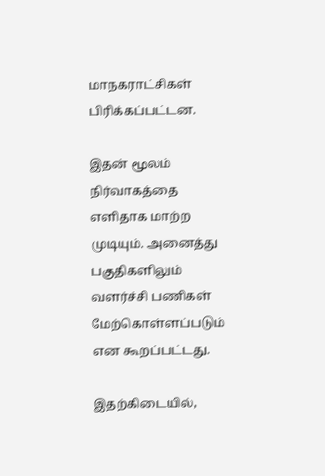மாநகராட்சிகள் பிரிக்கப்பட்டன.

இதன் மூலம் நிர்வாகத்தை எளிதாக மாற்ற முடியும். அனைத்து பகுதிகளிலும் வளர்ச்சி பணிகள் மேற்கொள்ளப்படும் என கூறப்பட்டது.

இதற்கிடையில்,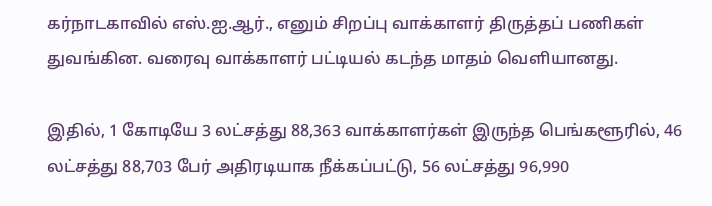கர்நாடகாவில் எஸ்.ஐ.ஆர்., எனும் சிறப்பு வாக்காளர் திருத்தப் பணிகள் துவங்கின. வரைவு வாக்காளர் பட்டியல் கடந்த மாதம் வெளியானது.

இதில், 1 கோடியே 3 லட்சத்து 88,363 வாக்காளர்கள் இருந்த பெங்களூரில், 46 லட்சத்து 88,703 பேர் அதிரடியாக நீக்கப்பட்டு, 56 லட்சத்து 96,990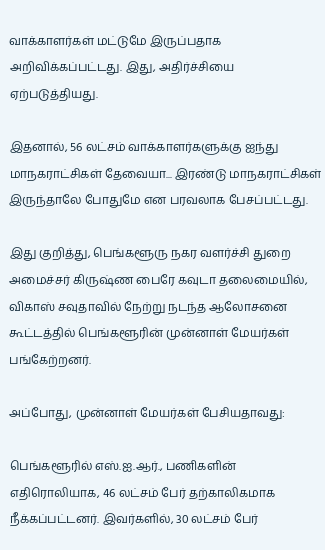வாக்காளர்கள் மட்டுமே இருப்பதாக அறிவிக்கப்பட்டது. இது, அதிர்ச்சியை ஏற்படுத்தியது.

இதனால், 56 லட்சம் வாக்காளர்களுக்கு ஐந்து மாநகராட்சிகள் தேவையா... இரண்டு மாநகராட்சிகள் இருந்தாலே போதுமே என பரவலாக பேசப்பட்டது.

இது குறித்து, பெங்களூரு நகர வளர்ச்சி துறை அமைச்சர் கிருஷ்ண பைரே கவுடா தலைமையில், விகாஸ் சவுதாவில் நேற்று நடந்த ஆலோசனை கூட்டத்தில் பெங்களூரின் முன்னாள் மேயர்கள் பங்கேற்றனர்.

அப்போது, முன்னாள் மேயர்கள் பேசியதாவது:

பெங்களூரில் எஸ்.ஐ.ஆர்., பணிகளின் எதிரொலியாக, 46 லட்சம் பேர் தற்காலிகமாக நீக்கப்பட்டனர். இவர்களில், 30 லட்சம் பேர்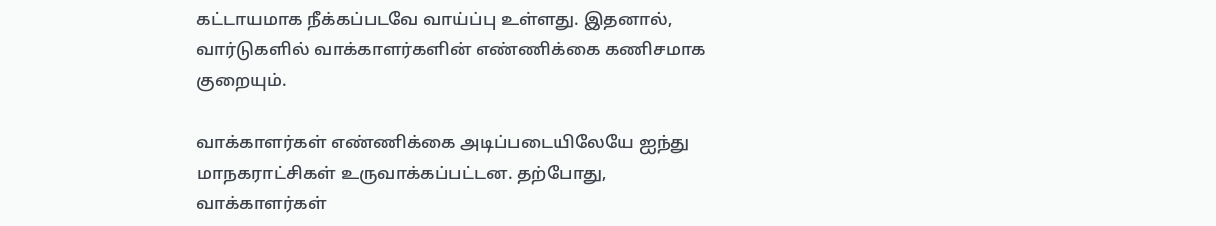கட்டாயமாக நீக்கப்படவே வாய்ப்பு உள்ளது. இதனால், வார்டுகளில் வாக்காளர்களின் எண்ணிக்கை கணிசமாக குறையும்.

வாக்காளர்கள் எண்ணிக்கை அடிப்படையிலேயே ஐந்து மாநகராட்சிகள் உருவாக்கப்பட்டன. தற்போது, வாக்காளர்கள்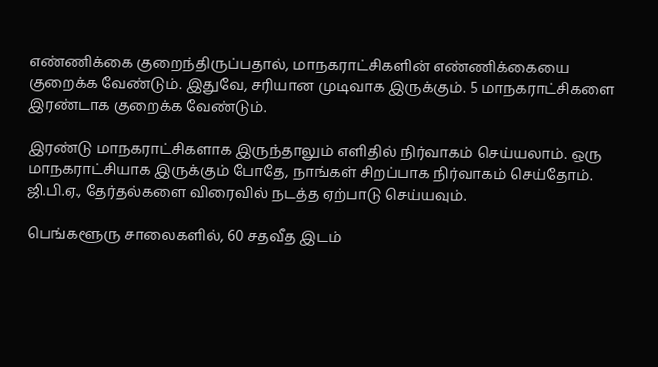எண்ணிக்கை குறைந்திருப்பதால், மாநகராட்சிகளின் எண்ணிக்கையை குறைக்க வேண்டும். இதுவே, சரியான முடிவாக இருக்கும். 5 மாநகராட்சிகளை இரண்டாக குறைக்க வேண்டும்.

இரண்டு மாநகராட்சிகளாக இருந்தாலும் எளிதில் நிர்வாகம் செய்யலாம். ஒரு மாநகராட்சியாக இருக்கும் போதே, நாங்கள் சிறப்பாக நிர்வாகம் செய்தோம். ஜி.பி.ஏ., தேர்தல்களை விரைவில் நடத்த ஏற்பாடு செய்யவும்.

பெங்களூரு சாலைகளில், 60 சதவீத இடம்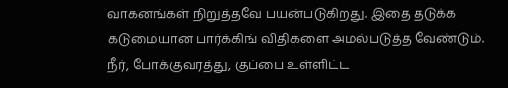வாகனங்கள் நிறுத்தவே பயன்படுகிறது. இதை தடுக்க கடுமையான பார்க்கிங் விதிகளை அமல்படுத்த வேண்டும். நீர், போக்குவரத்து, குப்பை உள்ளிட்ட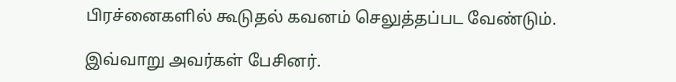பிரச்னைகளில் கூடுதல் கவனம் செலுத்தப்பட வேண்டும்.

இவ்வாறு அவர்கள் பேசினர்.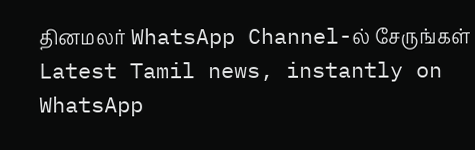தினமலர் WhatsApp Channel-ல் சேருங்கள்
Latest Tamil news, instantly on WhatsApp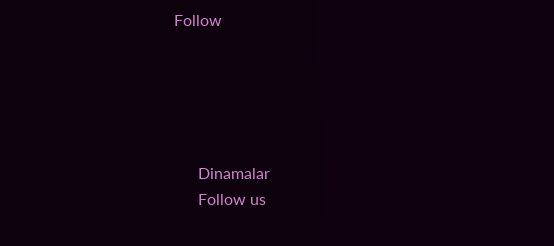Follow





      Dinamalar
      Follow us